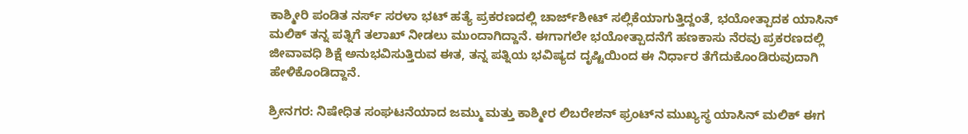ಕಾಶ್ಮೀರಿ ಪಂಡಿತ ನರ್ಸ್ ಸರಳಾ ಭಟ್ ಹತ್ಯೆ ಪ್ರಕರಣದಲ್ಲಿ ಚಾರ್ಜ್‌ಶೀಟ್ ಸಲ್ಲಿಕೆಯಾಗುತ್ತಿದ್ದಂತೆ, ಭಯೋತ್ಪಾದಕ ಯಾಸಿನ್ ಮಲಿಕ್ ತನ್ನ ಪತ್ನಿಗೆ ತಲಾಖ್ ನೀಡಲು ಮುಂದಾಗಿದ್ದಾನೆ. ಈಗಾಗಲೇ ಭಯೋತ್ಪಾದನೆಗೆ ಹಣಕಾಸು ನೆರವು ಪ್ರಕರಣದಲ್ಲಿ ಜೀವಾವಧಿ ಶಿಕ್ಷೆ ಅನುಭವಿಸುತ್ತಿರುವ ಈತ, ತನ್ನ ಪತ್ನಿಯ ಭವಿಷ್ಯದ ದೃಷ್ಟಿಯಿಂದ ಈ ನಿರ್ಧಾರ ತೆಗೆದುಕೊಂಡಿರುವುದಾಗಿ ಹೇಳಿಕೊಂಡಿದ್ದಾನೆ.

ಶ್ರೀನಗರ: ನಿಷೇಧಿತ ಸಂಘಟನೆಯಾದ ಜಮ್ಮು ಮತ್ತು ಕಾಶ್ಮೀರ ಲಿಬರೇಶನ್ ಫ್ರಂಟ್‌ನ ಮುಖ್ಯಸ್ಥ ಯಾಸಿನ್ ಮಲಿಕ್ ಈಗ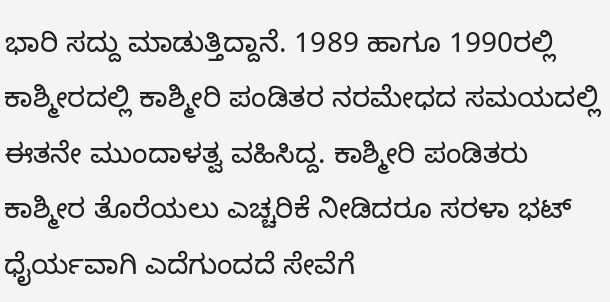ಭಾರಿ ಸದ್ದು ಮಾಡುತ್ತಿದ್ದಾನೆ. 1989 ಹಾಗೂ 1990ರಲ್ಲಿ ಕಾಶ್ಮೀರದಲ್ಲಿ ಕಾಶ್ಮೀರಿ ಪಂಡಿತರ ನರಮೇಧದ ಸಮಯದಲ್ಲಿ ಈತನೇ ಮುಂದಾಳತ್ವ ವಹಿಸಿದ್ದ. ಕಾಶ್ಮೀರಿ ಪಂಡಿತರು ಕಾಶ್ಮೀರ ತೊರೆಯಲು ಎಚ್ಚರಿಕೆ ನೀಡಿದರೂ ಸರಳಾ ಭಟ್ ಧೈರ್ಯವಾಗಿ ಎದೆಗುಂದದೆ ಸೇವೆಗೆ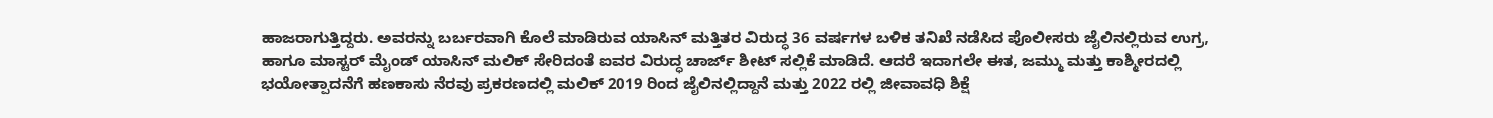ಹಾಜರಾಗುತ್ತಿದ್ದರು. ಅವರನ್ನು ಬರ್ಬರವಾಗಿ ಕೊಲೆ ಮಾಡಿರುವ ಯಾಸಿನ್ ಮತ್ತಿತರ ವಿರುದ್ಧ 36 ವರ್ಷಗಳ ಬಳಿಕ ತನಿಖೆ ನಡೆಸಿದ ಪೊಲೀಸರು ಜೈಲಿನಲ್ಲಿರುವ ಉಗ್ರ, ಹಾಗೂ ಮಾಸ್ಟರ್ ಮೈಂಡ್ ಯಾಸಿನ್ ಮಲಿಕ್ ಸೇರಿದಂತೆ ಐವರ ವಿರುದ್ಧ ಚಾರ್ಜ್ ಶೀಟ್ ಸಲ್ಲಿಕೆ ಮಾಡಿದೆ. ಆದರೆ ಇದಾಗಲೇ ಈತ, ಜಮ್ಮು ಮತ್ತು ಕಾಶ್ಮೀರದಲ್ಲಿ ಭಯೋತ್ಪಾದನೆಗೆ ಹಣಕಾಸು ನೆರವು ಪ್ರಕರಣದಲ್ಲಿ ಮಲಿಕ್ 2019 ರಿಂದ ಜೈಲಿನಲ್ಲಿದ್ದಾನೆ ಮತ್ತು 2022 ರಲ್ಲಿ ಜೀವಾವಧಿ ಶಿಕ್ಷೆ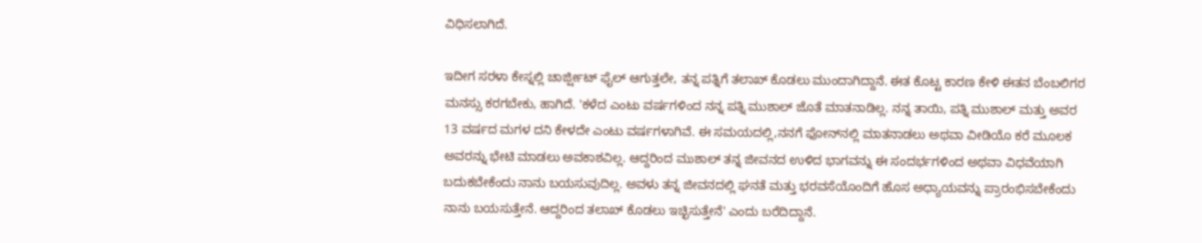ವಿಧಿಸಲಾಗಿದೆ.

ಇದೀಗ ಸರಳಾ ಕೇಸ್ನಲ್ಲಿ ಚಾರ್ಜ್ಷೀಟ್ ಫೈಲ್ ಆಗುತ್ತಲೇ, ತನ್ನ ಪತ್ನಿಗೆ ತಲಾಖ್ ಕೊಡಲು ಮುಂದಾಗಿದ್ದಾನೆ. ಈತ ಕೊಟ್ಟ ಕಾರಣ ಕೇಳಿ ಈತನ ಬೆಂಬಲಿಗರ ಮನಸ್ಸು ಕರಗಬೇಕು, ಹಾಗಿದೆ. 'ಕಳೆದ ಎಂಟು ವರ್ಷಗಳಿಂದ ನನ್ನ ಪತ್ನಿ ಮುಶಾಲ್ ಜೊತೆ ಮಾತನಾಡಿಲ್ಲ. ನನ್ನ ತಾಯಿ, ಪತ್ನಿ ಮುಶಾಲ್ ಮತ್ತು ಅವರ 13 ವರ್ಷದ ಮಗಳ ದನಿ ಕೇಳದೇ ಎಂಟು ವರ್ಷಗಳಾಗಿವೆ. ಈ ಸಮಯದಲ್ಲಿ,ನನಗೆ ಫೋನ್‌ನಲ್ಲಿ ಮಾತನಾಡಲು ಅಥವಾ ವೀಡಿಯೊ ಕರೆ ಮೂಲಕ ಅವರನ್ನು ಭೇಟಿ ಮಾಡಲು ಅವಕಾಶವಿಲ್ಲ. ಆದ್ದರಿಂದ ಮುಶಾಲ್ ತನ್ನ ಜೀವನದ ಉಳಿದ ಭಾಗವನ್ನು ಈ ಸಂದರ್ಭಗಳಿಂದ ಅಥವಾ ವಿಧವೆಯಾಗಿ ಬದುಕಬೇಕೆಂದು ನಾನು ಬಯಸುವುದಿಲ್ಲ. ಅವಳು ತನ್ನ ಜೀವನದಲ್ಲಿ ಘನತೆ ಮತ್ತು ಭರವಸೆಯೊಂದಿಗೆ ಹೊಸ ಅಧ್ಯಾಯವನ್ನು ಪ್ರಾರಂಭಿಸಬೇಕೆಂದು ನಾನು ಬಯಸುತ್ತೇನೆ. ಆದ್ದರಿಂದ ತಲಾಖ್ ಕೊಡಲು ಇಚ್ಛಿಸುತ್ತೇನೆ' ಎಂದು ಬರೆದಿದ್ದಾನೆ.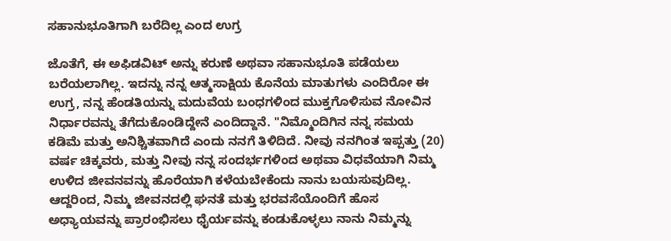ಸಹಾನುಭೂತಿಗಾಗಿ ಬರೆದಿಲ್ಲ ಎಂದ ಉಗ್ರ

ಜೊತೆಗೆ, ಈ ಅಫಿಡವಿಟ್ ಅನ್ನು ಕರುಣೆ ಅಥವಾ ಸಹಾನುಭೂತಿ ಪಡೆಯಲು ಬರೆಯಲಾಗಿಲ್ಲ. ಇದನ್ನು ನನ್ನ ಆತ್ಮಸಾಕ್ಷಿಯ ಕೊನೆಯ ಮಾತುಗಳು ಎಂದಿರೋ ಈ ಉಗ್ರ, ನನ್ನ ಹೆಂಡತಿಯನ್ನು ಮದುವೆಯ ಬಂಧಗಳಿಂದ ಮುಕ್ತಗೊಳಿಸುವ ನೋವಿನ ನಿರ್ಧಾರವನ್ನು ತೆಗೆದುಕೊಂಡಿದ್ದೇನೆ ಎಂದಿದ್ದಾನೆ. "ನಿಮ್ಮೊಂದಿಗಿನ ನನ್ನ ಸಮಯ ಕಡಿಮೆ ಮತ್ತು ಅನಿಶ್ಚಿತವಾಗಿದೆ ಎಂದು ನನಗೆ ತಿಳಿದಿದೆ. ನೀವು ನನಗಿಂತ ಇಪ್ಪತ್ತು (20) ವರ್ಷ ಚಿಕ್ಕವರು, ಮತ್ತು ನೀವು ನನ್ನ ಸಂದರ್ಭಗಳಿಂದ ಅಥವಾ ವಿಧವೆಯಾಗಿ ನಿಮ್ಮ ಉಳಿದ ಜೀವನವನ್ನು ಹೊರೆಯಾಗಿ ಕಳೆಯಬೇಕೆಂದು ನಾನು ಬಯಸುವುದಿಲ್ಲ. ಆದ್ದರಿಂದ, ನಿಮ್ಮ ಜೀವನದಲ್ಲಿ ಘನತೆ ಮತ್ತು ಭರವಸೆಯೊಂದಿಗೆ ಹೊಸ ಅಧ್ಯಾಯವನ್ನು ಪ್ರಾರಂಭಿಸಲು ಧೈರ್ಯವನ್ನು ಕಂಡುಕೊಳ್ಳಲು ನಾನು ನಿಮ್ಮನ್ನು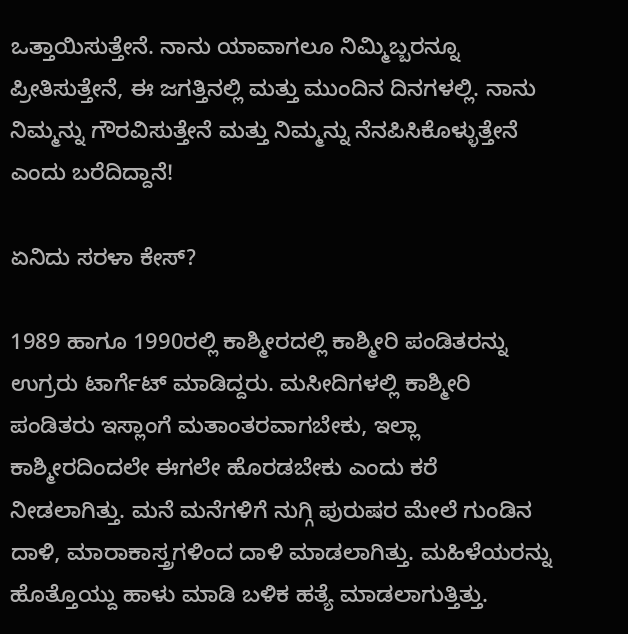ಒತ್ತಾಯಿಸುತ್ತೇನೆ. ನಾನು ಯಾವಾಗಲೂ ನಿಮ್ಮಿಬ್ಬರನ್ನೂ ಪ್ರೀತಿಸುತ್ತೇನೆ, ಈ ಜಗತ್ತಿನಲ್ಲಿ ಮತ್ತು ಮುಂದಿನ ದಿನಗಳಲ್ಲಿ. ನಾನು ನಿಮ್ಮನ್ನು ಗೌರವಿಸುತ್ತೇನೆ ಮತ್ತು ನಿಮ್ಮನ್ನು ನೆನಪಿಸಿಕೊಳ್ಳುತ್ತೇನೆ ಎಂದು ಬರೆದಿದ್ದಾನೆ!

ಏನಿದು ಸರಳಾ ಕೇಸ್?

1989 ಹಾಗೂ 1990ರಲ್ಲಿ ಕಾಶ್ಮೀರದಲ್ಲಿ ಕಾಶ್ಮೀರಿ ಪಂಡಿತರನ್ನು ಉಗ್ರರು ಟಾರ್ಗೆಟ್ ಮಾಡಿದ್ದರು. ಮಸೀದಿಗಳಲ್ಲಿ ಕಾಶ್ಮೀರಿ ಪಂಡಿತರು ಇಸ್ಲಾಂಗೆ ಮತಾಂತರವಾಗಬೇಕು, ಇಲ್ಲಾ ಕಾಶ್ಮೀರದಿಂದಲೇ ಈಗಲೇ ಹೊರಡಬೇಕು ಎಂದು ಕರೆ ನೀಡಲಾಗಿತ್ತು. ಮನೆ ಮನೆಗಳಿಗೆ ನುಗ್ಗಿ ಪುರುಷರ ಮೇಲೆ ಗುಂಡಿನ ದಾಳಿ, ಮಾರಾಕಾಸ್ತ್ರಗಳಿಂದ ದಾಳಿ ಮಾಡಲಾಗಿತ್ತು. ಮಹಿಳೆಯರನ್ನು ಹೊತ್ತೊಯ್ದು ಹಾಳು ಮಾಡಿ ಬಳಿಕ ಹತ್ಯೆ ಮಾಡಲಾಗುತ್ತಿತ್ತು.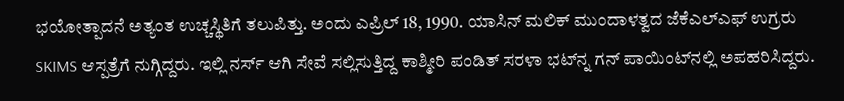ಭಯೋತ್ಪಾದನೆ ಅತ್ಯಂತ ಉಚ್ಚಸ್ಥಿತಿಗೆ ತಲುಪಿತ್ತು. ಅಂದು ಎಪ್ರಿಲ್ 18, 1990. ಯಾಸಿನ್ ಮಲಿಕ್ ಮುಂದಾಳತ್ವದ ಜೆಕೆಎಲ್‌ಎಫ್ ಉಗ್ರರು SKIMS ಆಸ್ಪತ್ರೆಗೆ ನುಗ್ಗಿದ್ದರು. ಇಲ್ಲಿ ನರ್ಸ್ ಆಗಿ ಸೇವೆ ಸಲ್ಲಿಸುತ್ತಿದ್ದ ಕಾಶ್ಮೀರಿ ಪಂಡಿತ್ ಸರಳಾ ಭಟ್‌‌ನ್ನ ಗನ್ ಪಾಯಿಂಟ್‌ನಲ್ಲಿ ಅಪಹರಿಸಿದ್ದರು.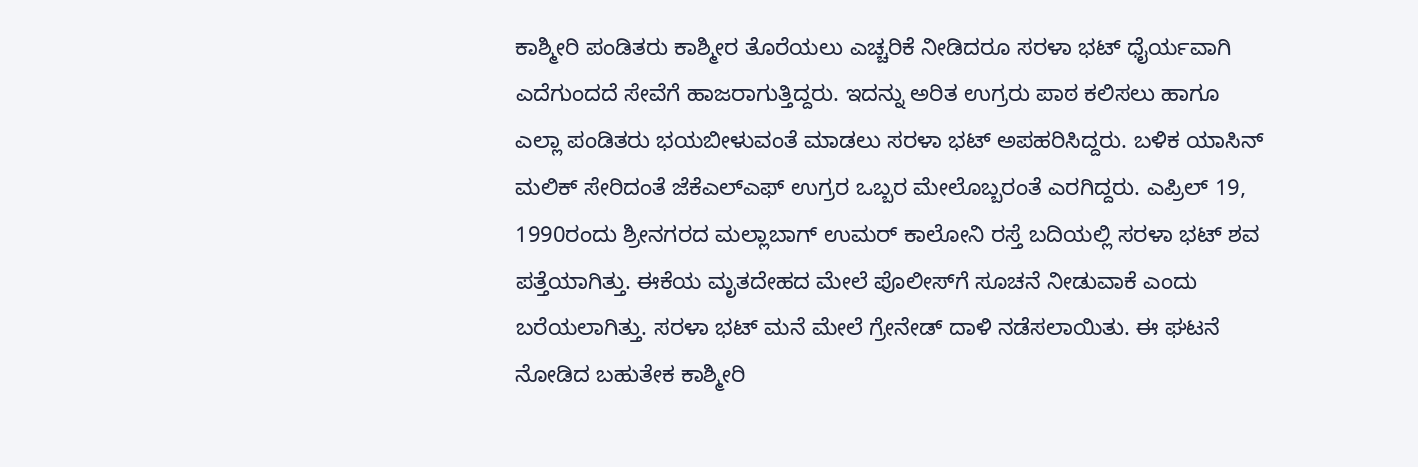ಕಾಶ್ಮೀರಿ ಪಂಡಿತರು ಕಾಶ್ಮೀರ ತೊರೆಯಲು ಎಚ್ಚರಿಕೆ ನೀಡಿದರೂ ಸರಳಾ ಭಟ್ ಧೈರ್ಯವಾಗಿ ಎದೆಗುಂದದೆ ಸೇವೆಗೆ ಹಾಜರಾಗುತ್ತಿದ್ದರು. ಇದನ್ನು ಅರಿತ ಉಗ್ರರು ಪಾಠ ಕಲಿಸಲು ಹಾಗೂ ಎಲ್ಲಾ ಪಂಡಿತರು ಭಯಬೀಳುವಂತೆ ಮಾಡಲು ಸರಳಾ ಭಟ್ ಅಪಹರಿಸಿದ್ದರು. ಬಳಿಕ ಯಾಸಿನ್ ಮಲಿಕ್ ಸೇರಿದಂತೆ ಜೆಕೆಎಲ್‌ಎಫ್ ಉಗ್ರರ ಒಬ್ಬರ ಮೇಲೊಬ್ಬರಂತೆ ಎರಗಿದ್ದರು. ಎಪ್ರಿಲ್ 19, 1990ರಂದು ಶ್ರೀನಗರದ ಮಲ್ಲಾಬಾಗ್ ಉಮರ್ ಕಾಲೋನಿ ರಸ್ತೆ ಬದಿಯಲ್ಲಿ ಸರಳಾ ಭಟ್ ಶವ ಪತ್ತೆಯಾಗಿತ್ತು. ಈಕೆಯ ಮೃತದೇಹದ ಮೇಲೆ ಪೊಲೀಸ್‌ಗೆ ಸೂಚನೆ ನೀಡುವಾಕೆ ಎಂದು ಬರೆಯಲಾಗಿತ್ತು. ಸರಳಾ ಭಟ್ ಮನೆ ಮೇಲೆ ಗ್ರೇನೇಡ್ ದಾಳಿ ನಡೆಸಲಾಯಿತು. ಈ ಘಟನೆ ನೋಡಿದ ಬಹುತೇಕ ಕಾಶ್ಮೀರಿ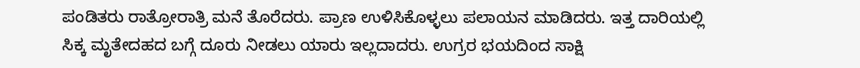ಪಂಡಿತರು ರಾತ್ರೋರಾತ್ರಿ ಮನೆ ತೊರೆದರು. ಪ್ರಾಣ ಉಳಿಸಿಕೊಳ್ಳಲು ಪಲಾಯನ ಮಾಡಿದರು. ಇತ್ತ ದಾರಿಯಲ್ಲಿ ಸಿಕ್ಕ ಮೃತೇದಹದ ಬಗ್ಗೆ ದೂರು ನೀಡಲು ಯಾರು ಇಲ್ಲದಾದರು. ಉಗ್ರರ ಭಯದಿಂದ ಸಾಕ್ಷಿ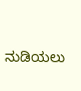ನುಡಿಯಲು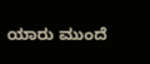ಯಾರು ಮುಂದೆ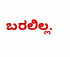ಬರಲಿಲ್ಲ.